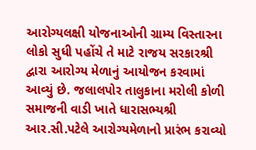આરોગ્યલક્ષી યોજનાઓની ગ્રામ્ય વિસ્તારના લોકો સુધી પહોંચે તે માટે રાજય સરકારશ્રી દ્વારા આરોગ્ય મેળાનું આયોજન કરવામાં આવ્યું છે. જલાલપોર તાલુકાના મરોલી કોળી સમાજની વાડી ખાતે ધારાસભ્યશ્રી આર.સી.પટેલે આરોગ્યમેળાનો પ્રારંભ કરાવ્યો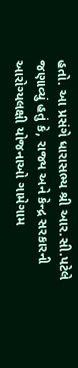હતો. આ પ્રસંગે ધારાસભ્ય શ્રી આર.સી.પટેલે જણાવ્યું હતું કે, રાજ્ય અને કેન્દ્ર સરકારની આરોગ્યલક્ષી યોજનાઓ ગામેગામ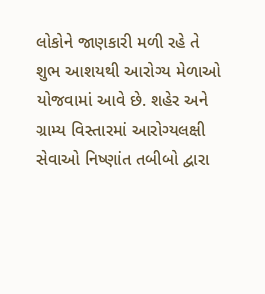લોકોને જાણકારી મળી રહે તે શુભ આશયથી આરોગ્ય મેળાઓ યોજવામાં આવે છે. શહેર અને ગ્રામ્ય વિસ્તારમાં આરોગ્યલક્ષી સેવાઓ નિષ્ણાંત તબીબો દ્વારા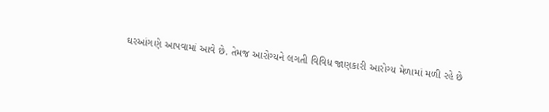ઘરઆંગણે આપવામાં આવે છે. તેમજ આરોગ્યને લગતી વિવિધ જાણકારી આરોગ્ય મેળામાં મળી રહે છે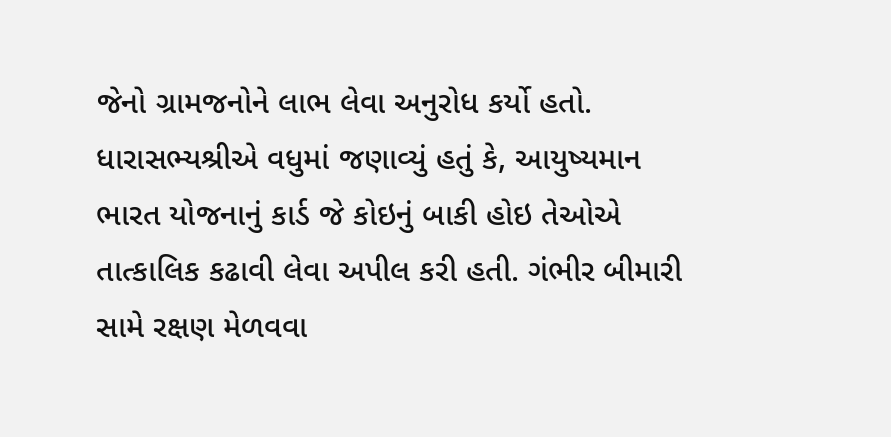જેનો ગ્રામજનોને લાભ લેવા અનુરોધ કર્યો હતો. ધારાસભ્યશ્રીએ વધુમાં જણાવ્યું હતું કે, આયુષ્યમાન ભારત યોજનાનું કાર્ડ જે કોઇનું બાકી હોઇ તેઓએ તાત્કાલિક કઢાવી લેવા અપીલ કરી હતી. ગંભીર બીમારી સામે રક્ષણ મેળવવા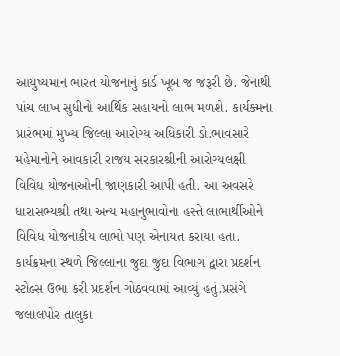આયુષ્યમાન ભારત યોજનાનું કાર્ડ ખૂબ જ જરૂરી છે. જેનાથી પાંચ લાખ સુધીનો આર્થિક સહાયનો લાભ મળશે. કાર્યક્મના પ્રારંભમાં મુખ્ય જિલ્લા આરોગ્ય અધિકારી ડો.ભાવસારે મહેમાનોને આવકારી રાજય સરકારશ્રીની આરોગ્યલક્ષી વિવિધ યોજનાઓની જાણકારી આપી હતી. આ અવસરે ધારાસભ્યશ્રી તથા અન્ય મહાનુભાવોના હસ્તે લાભાર્થીઓને વિવિધ યોજનાકીય લાભો પણ એનાયત કરાયા હતા. કાર્યક્રમના સ્થળે જિલ્લાના જુદા જુદા વિભાગ દ્વારા પ્રદર્શન સ્ટોલ્સ ઉભા કરી પ્રદર્શન ગોઠવવામાં આવ્યું હતું.પ્રસંગે જલાલપોર તાલુકા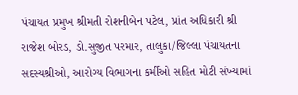પંચાયત પ્રમુખ શ્રીમતી રોશનીબેન પટેલ, પ્રાંત અધિકારી શ્રી રાજેશ બોરડ, ડો.સુજીત પરમાર, તાલુકા/જિલ્લા પંચાયતના સદસ્યશ્રીઓ, આરોગ્ય વિભાગના કર્મીઓ સહિત મોટી સંખ્યામાં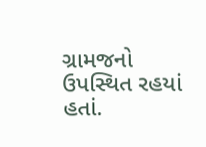ગ્રામજનો ઉપસ્થિત રહયાં હતાં.